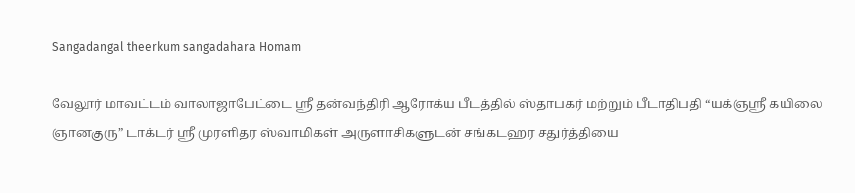Sangadangal theerkum sangadahara Homam

வேலூர் மாவட்டம் வாலாஜாபேட்டை ஸ்ரீ தன்வந்திரி ஆரோக்ய பீடத்தில் ஸ்தாபகர் மற்றும் பீடாதிபதி “யக்ஞஸ்ரீ கயிலை ஞானகுரு” டாக்டர் ஸ்ரீ முரளிதர ஸ்வாமிகள் அருளாசிகளுடன் சங்கடஹர சதுர்த்தியை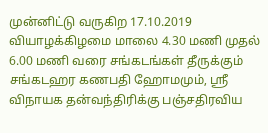முன்னிட்டு வருகிற 17.10.2019 வியாழக்கிழமை மாலை 4.30 மணி முதல் 6.00 மணி வரை சங்கடங்கள் தீருக்கும் சங்கடஹர கணபதி ஹோமமும், ஸ்ரீ விநாயக தன்வந்திரிக்கு பஞ்சதிரவிய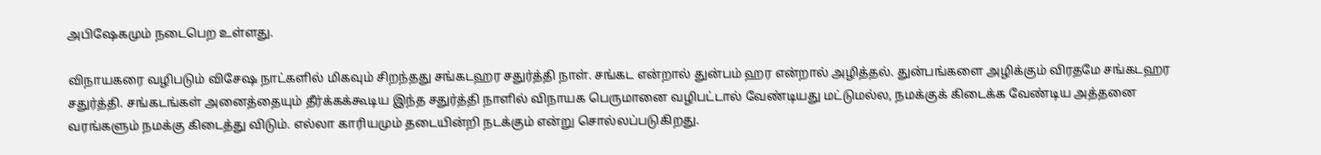அபிஷேகமும் நடைபெற உள்ளது.

விநாயகரை வழிபடும் விசேஷ நாட்களில் மிகவும் சிறந்தது சங்கடஹர சதுர்த்தி நாள். சங்கட என்றால் துன்பம் ஹர என்றால் அழித்தல். துன்பங்களை அழிக்கும் விரதமே சங்கடஹர சதுர்த்தி. சங்கடங்கள் அனைத்தையும் தீர்க்கக்கூடிய இந்த சதுர்த்தி நாளில் விநாயக பெருமானை வழிபட்டால் வேண்டியது மட்டுமல்ல, நமக்குக் கிடைக்க வேண்டிய அத்தனை வரங்களும் நமக்கு கிடைத்து விடும். எல்லா காரியமும் தடையின்றி நடக்கும் என்று சொல்லப்படுகிறது.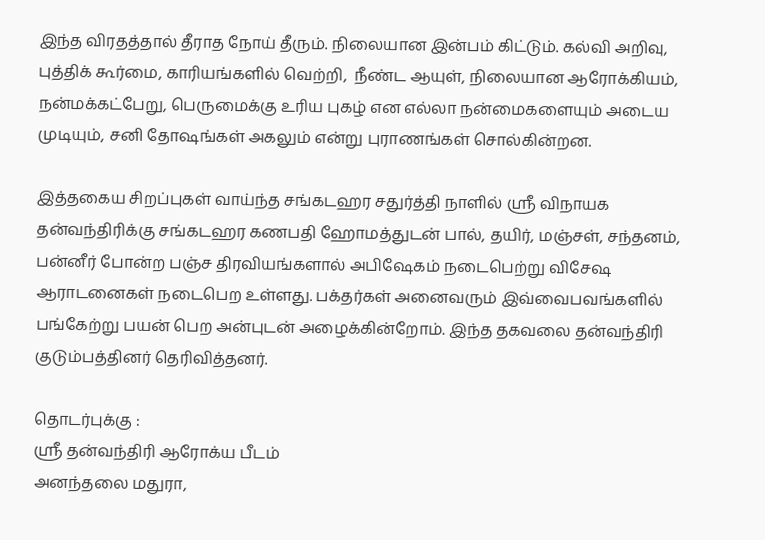இந்த விரதத்தால் தீராத நோய் தீரும். நிலையான இன்பம் கிட்டும். கல்வி அறிவு, புத்திக் கூர்மை, காரியங்களில் வெற்றி,  நீண்ட ஆயுள், நிலையான ஆரோக்கியம், நன்மக்கட்பேறு, பெருமைக்கு உரிய புகழ் என எல்லா நன்மைகளையும் அடைய முடியும், சனி தோஷங்கள் அகலும் என்று புராணங்கள் சொல்கின்றன.

இத்தகைய சிறப்புகள் வாய்ந்த சங்கடஹர சதுர்த்தி நாளில் ஸ்ரீ விநாயக தன்வந்திரிக்கு சங்கடஹர கணபதி ஹோமத்துடன் பால், தயிர், மஞ்சள், சந்தனம், பன்னீர் போன்ற பஞ்ச திரவியங்களால் அபிஷேகம் நடைபெற்று விசேஷ ஆராடனைகள் நடைபெற உள்ளது. பக்தர்கள் அனைவரும் இவ்வைபவங்களில் பங்கேற்று பயன் பெற அன்புடன் அழைக்கின்றோம். இந்த தகவலை தன்வந்திரி குடும்பத்தினர் தெரிவித்தனர்.

தொடர்புக்கு :
ஸ்ரீ தன்வந்திரி ஆரோக்ய பீடம்
அனந்தலை மதுரா,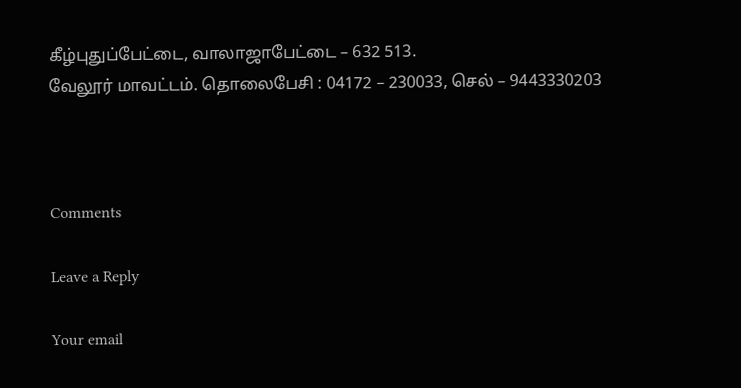கீழ்புதுப்பேட்டை, வாலாஜாபேட்டை – 632 513.
வேலூர் மாவட்டம். தொலைபேசி : 04172 – 230033, செல் – 9443330203



Comments

Leave a Reply

Your email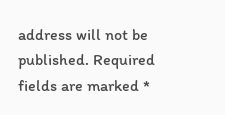address will not be published. Required fields are marked *